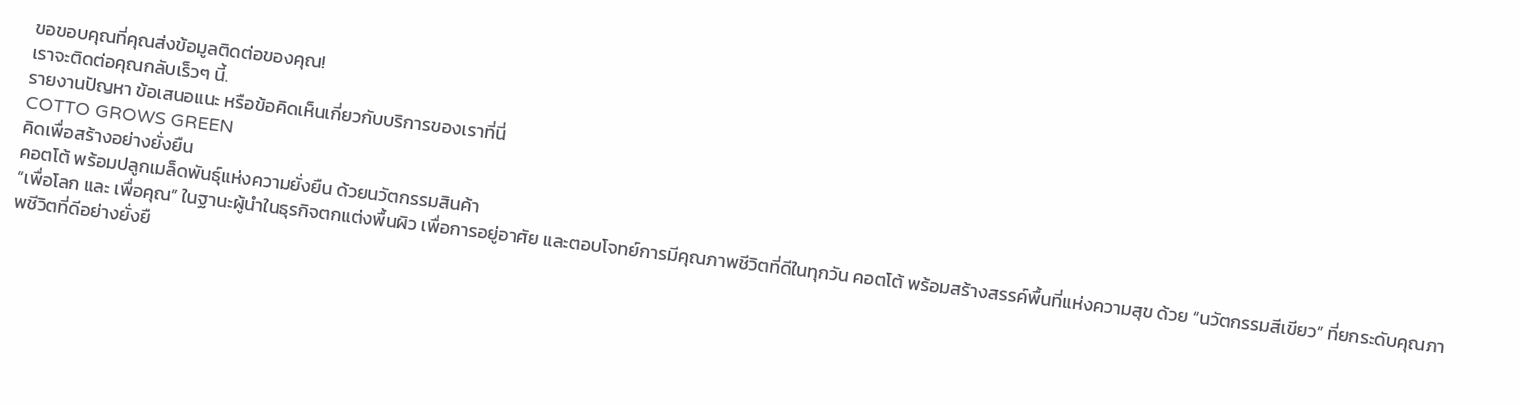ขอขอบคุณที่คุณส่งข้อมูลติดต่อของคุณ!
เราจะติดต่อคุณกลับเร็วๆ นี้.
รายงานปัญหา ข้อเสนอแนะ หรือข้อคิดเห็นเกี่ยวกับบริการของเราที่นี่
COTTO GROWS GREEN
คิดเพื่อสร้างอย่างยั่งยืน
คอตโต้ พร้อมปลูกเมล็ดพันธุ์แห่งความยั่งยืน ด้วยนวัตกรรมสินค้า
“เพื่อโลก และ เพื่อคุณ” ในฐานะผู้นำในธุรกิจตกแต่งพื้นผิว เพื่อการอยู่อาศัย และตอบโจทย์การมีคุณภาพชีวิตที่ดีในทุกวัน คอตโต้ พร้อมสร้างสรรค์พื้นที่แห่งความสุข ด้วย “นวัตกรรมสีเขียว” ที่ยกระดับคุณภาพชีวิตที่ดีอย่างยั่งยื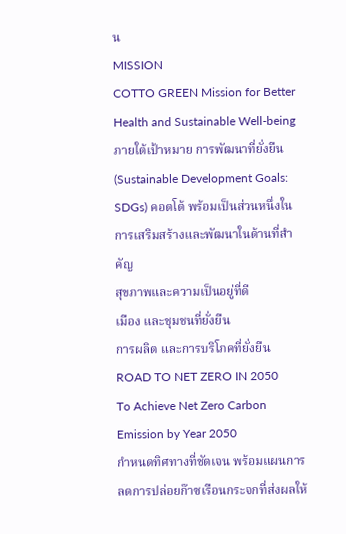น
MISSION
COTTO GREEN Mission for Better Health and Sustainable Well-being
ภายใต้เป้าหมาย การพัฒนาที่ยั่งยืน (Sustainable Development Goals: SDGs) คอตโต้ พร้อมเป็นส่วนหนึ่งในการเสริมสร้างและพัฒนาในด้านที่สำคัญ
สุขภาพและความเป็นอยู่ที่ดี
เมือง และชุมชนที่ยั่งยืน
การผลิต และการบริโภคที่ยั่งยืน
ROAD TO NET ZERO IN 2050
To Achieve Net Zero Carbon Emission by Year 2050
กำหนดทิศทางที่ชัดเจน พร้อมแผนการลดการปล่อยก๊าซเรือนกระจกที่ส่งผลให้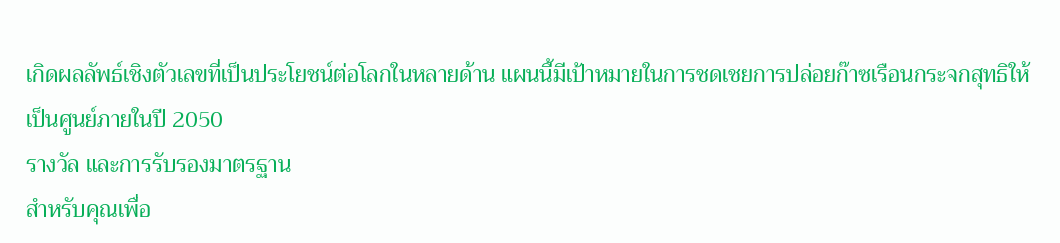เกิดผลลัพธ์เชิงตัวเลขที่เป็นประโยชน์ต่อโลกในหลายด้าน แผนนี้มีเป้าหมายในการชดเชยการปล่อยก๊าซเรือนกระจกสุทธิให้เป็นศูนย์ภายในปี 2050
รางวัล และการรับรองมาตรฐาน
สำหรับคุณเพื่อ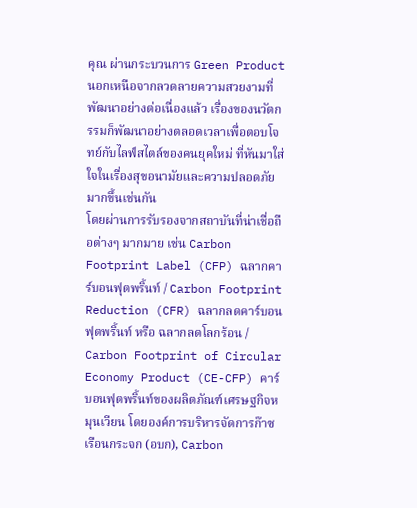คุณ ผ่านกระบวนการ Green Productนอกเหนือจากลวดลายความสวยงามที่พัฒนาอย่างต่อเนื่องแล้ว เรื่องของนวัตกรรมก็พัฒนาอย่างตลอดเวลาเพื่อตอบโจทย์กับไลฟ์สไตล์ของคนยุคใหม่ ที่หันมาใส่ใจในเรื่องสุขอนามัยและความปลอดภัยมากขึ้นเช่นกัน
โดยผ่านการรับรองจากสถาบันที่น่าเชื่อถือต่างๆ มากมาย เช่น Carbon Footprint Label (CFP) ฉลากคาร์บอนฟุตพริ้นท์ / Carbon Footprint Reduction (CFR) ฉลากลดคาร์บอนฟุตพริ้นท์ หรือ ฉลากลดโลกร้อน / Carbon Footprint of Circular Economy Product (CE-CFP) คาร์บอนฟุตพริ้นท์ของผลิตภัณฑ์เศรษฐกิจหมุนเวียน โดยองค์การบริหารจัดการก๊าซเรือนกระจก (อบก), Carbon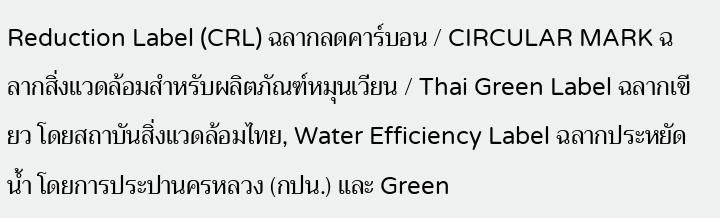Reduction Label (CRL) ฉลากลดคาร์บอน / CIRCULAR MARK ฉลากสิ่งแวดล้อมสำหรับผลิตภัณฑ์หมุนเวียน / Thai Green Label ฉลากเขียว โดยสถาบันสิ่งแวดล้อมไทย, Water Efficiency Label ฉลากประหยัดน้ำ โดยการประปานครหลวง (กปน.) และ Green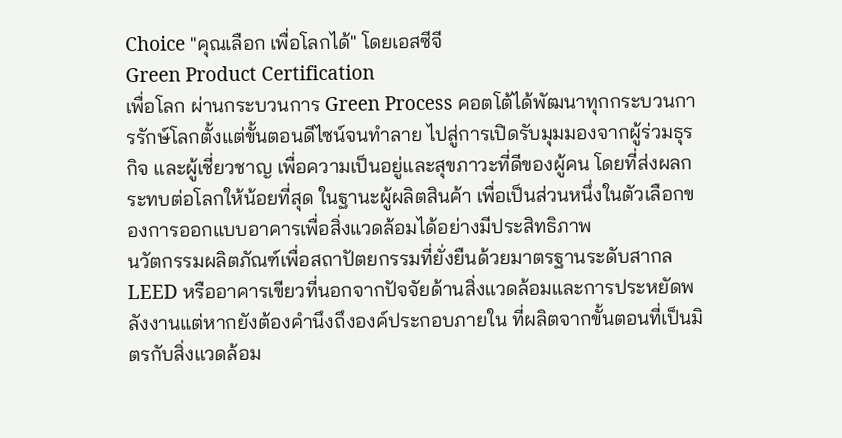Choice "คุณเลือก เพื่อโลกได้" โดยเอสซีจี
Green Product Certification
เพื่อโลก ผ่านกระบวนการ Green Process คอตโต้ได้พัฒนาทุกกระบวนการรักษ์โลกตั้งแต่ขั้นตอนดีไซน์จนทำลาย ไปสู่การเปิดรับมุมมองจากผู้ร่วมธุรกิจ และผู้เชี่ยวชาญ เพื่อความเป็นอยู่และสุขภาวะที่ดีของผู้คน โดยที่ส่งผลกระทบต่อโลกให้น้อยที่สุด ในฐานะผู้ผลิตสินค้า เพื่อเป็นส่วนหนึ่งในตัวเลือกของการออกแบบอาคารเพื่อสิ่งแวดล้อมได้อย่างมีประสิทธิภาพ
นวัตกรรมผลิตภัณฑ์เพื่อสถาปัตยกรรมที่ยั่งยืนด้วยมาตรฐานระดับสากล LEED หรืออาคารเขียวที่นอกจากปัจจัยด้านสิ่งแวดล้อมและการประหยัดพลังงานแต่หากยังต้องคำนึงถึงองค์ประกอบภายใน ที่ผลิตจากขั้นตอนที่เป็นมิตรกับสิ่งแวดล้อม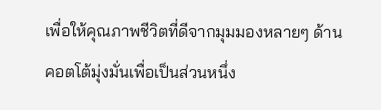เพื่อให้คุณภาพชีวิตที่ดีจากมุมมองหลายๆ ด้าน คอตโต้มุ่งมั่นเพื่อเป็นส่วนหนึ่ง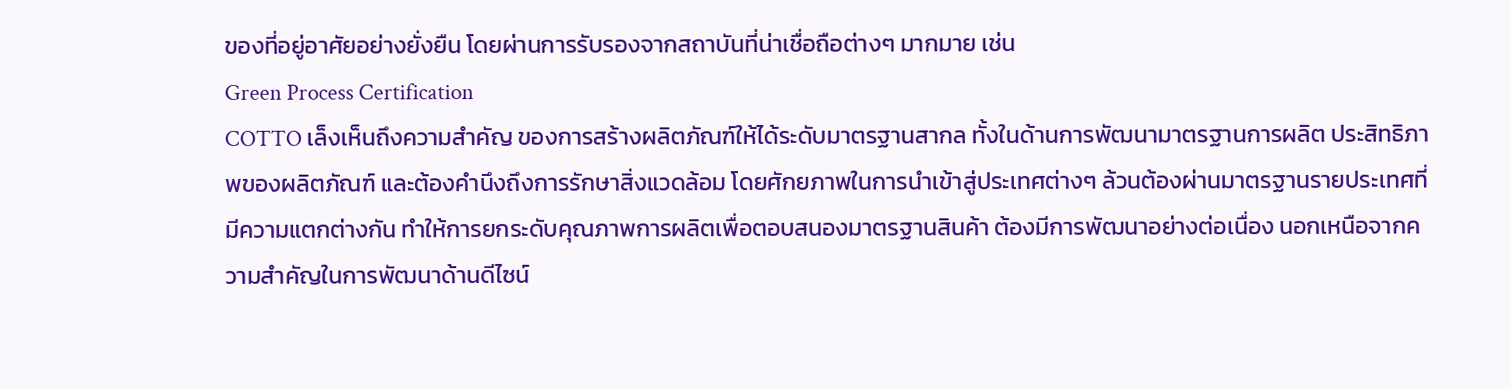ของที่อยู่อาศัยอย่างยั่งยืน โดยผ่านการรับรองจากสถาบันที่น่าเชื่อถือต่างๆ มากมาย เช่น
Green Process Certification
COTTO เล็งเห็นถึงความสำคัญ ของการสร้างผลิตภัณฑ์ให้ได้ระดับมาตรฐานสากล ทั้งในด้านการพัฒนามาตรฐานการผลิต ประสิทธิภาพของผลิตภัณฑ์ และต้องคำนึงถึงการรักษาสิ่งแวดล้อม โดยศักยภาพในการนำเข้าสู่ประเทศต่างๆ ล้วนต้องผ่านมาตรฐานรายประเทศที่มีความแตกต่างกัน ทำให้การยกระดับคุณภาพการผลิตเพื่อตอบสนองมาตรฐานสินค้า ต้องมีการพัฒนาอย่างต่อเนื่อง นอกเหนือจากความสำคัญในการพัฒนาด้านดีไซน์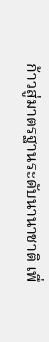ก้าวสู่มาตรฐานระดับนานาชาติ เพื่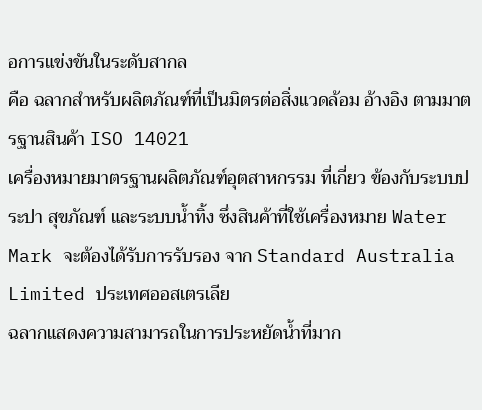อการแข่งขันในระดับสากล
คือ ฉลากสำหรับผลิตภัณฑ์ที่เป็นมิตรต่อสิ่งแวดล้อม อ้างอิง ตามมาตรฐานสินค้า ISO 14021
เครื่องหมายมาตรฐานผลิตภัณฑ์อุตสาหกรรม ที่เกี่ยว ข้องกับระบบประปา สุขภัณฑ์ และระบบน้ำทิ้ง ซึ่งสินค้าที่ใช้เครื่องหมาย Water Mark จะต้องได้รับการรับรอง จาก Standard Australia Limited ประเทศออสเตรเลีย
ฉลากแสดงความสามารถในการประหยัดน้ำที่มาก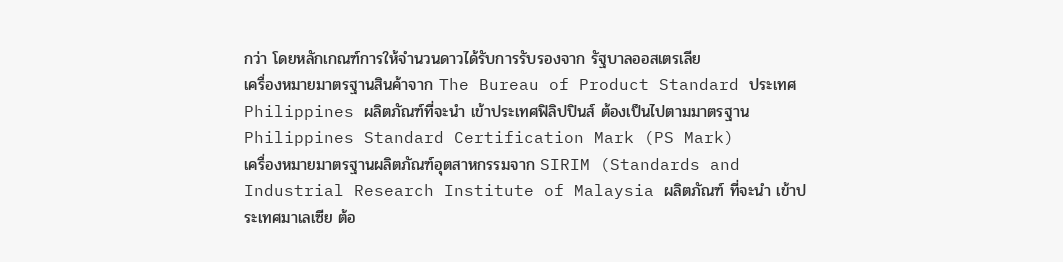กว่า โดยหลักเกณฑ์การให้จำนวนดาวได้รับการรับรองจาก รัฐบาลออสเตรเลีย
เครื่องหมายมาตรฐานสินค้าจาก The Bureau of Product Standard ประเทศ Philippines ผลิตภัณฑ์ที่จะนำ เข้าประเทศฟิลิปปินส์ ต้องเป็นไปตามมาตรฐาน Philippines Standard Certification Mark (PS Mark)
เครื่องหมายมาตรฐานผลิตภัณฑ์อุตสาหกรรมจาก SIRIM (Standards and Industrial Research Institute of Malaysia ผลิตภัณฑ์ ที่จะนำ เข้าประเทศมาเลเซีย ต้อ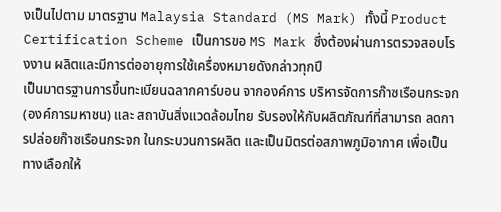งเป็นไปตาม มาตรฐาน Malaysia Standard (MS Mark) ทั้งนี้ Product Certification Scheme เป็นการขอ MS Mark ซึ่งต้องผ่านการตรวจสอบโรงงาน ผลิตและมีการต่ออายุการใช้เครื่องหมายดังกล่าวทุกปี
เป็นมาตรฐานการขึ้นทะเบียนฉลากคาร์บอน จากองค์การ บริหารจัดการก๊าซเรือนกระจก (องค์การมหาชน) และ สถาบันสิ่งแวดล้อมไทย รับรองให้กับผลิตภัณฑ์ที่สามารถ ลดการปล่อยก๊าซเรือนกระจก ในกระบวนการผลิต และเป็นมิตรต่อสภาพภูมิอากาศ เพื่อเป็นทางเลือกให้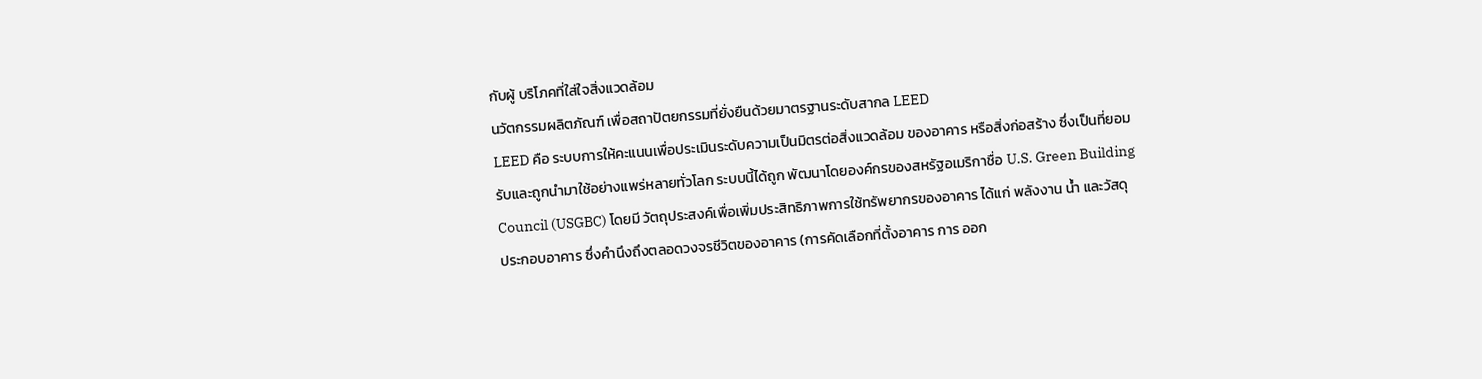กับผู้ บริโภคที่ใส่ใจสิ่งแวดล้อม
นวัตกรรมผลิตภัณฑ์ เพื่อสถาปัตยกรรมที่ยั่งยืนด้วยมาตรฐานระดับสากล LEED
LEED คือ ระบบการให้คะแนนเพื่อประเมินระดับความเป็นมิตรต่อสิ่งแวดล้อม ของอาคาร หรือสิ่งก่อสร้าง ซึ่งเป็นที่ยอมรับและถูกนำมาใช้อย่างแพร่หลายทั่วโลก ระบบนี้ได้ถูก พัฒนาโดยองค์กรของสหรัฐอเมริกาชื่อ U.S. Green Building Council (USGBC) โดยมี วัตถุประสงค์เพื่อเพิ่มประสิทธิภาพการใช้ทรัพยากรของอาคาร ได้แก่ พลังงาน น้ำ และวัสดุ ประกอบอาคาร ซึ่งคำนึงถึงตลอดวงจรชีวิตของอาคาร (การคัดเลือกที่ตั้งอาคาร การ ออก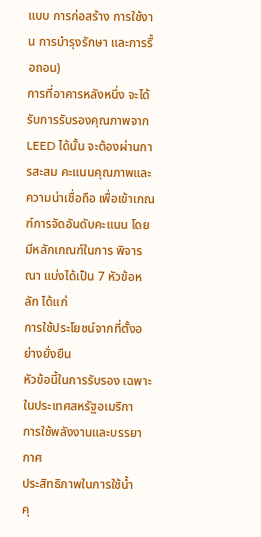แบบ การก่อสร้าง การใช้งาน การบำรุงรักษา และการรื้อถอน)
การที่อาคารหลังหนึ่ง จะได้รับการรับรองคุณภาพจาก LEED ได้นั้น จะต้องผ่านการสะสม คะแนนคุณภาพและความน่าเชื่อถือ เพื่อเข้าเกณฑ์การจัดอันดับคะแนน โดยมีหลักเกณฑ์ในการ พิจารณา แบ่งได้เป็น 7 หัวข้อหลัก ได้แก่
การใช้ประโยชน์จากที่ตั้งอย่างยั่งยืน
หัวข้อนี้ในการรับรอง เฉพาะในประเทศสหรัฐอเมริกา
การใช้พลังงานและบรรยากาศ
ประสิทธิภาพในการใช้น้ำ
คุ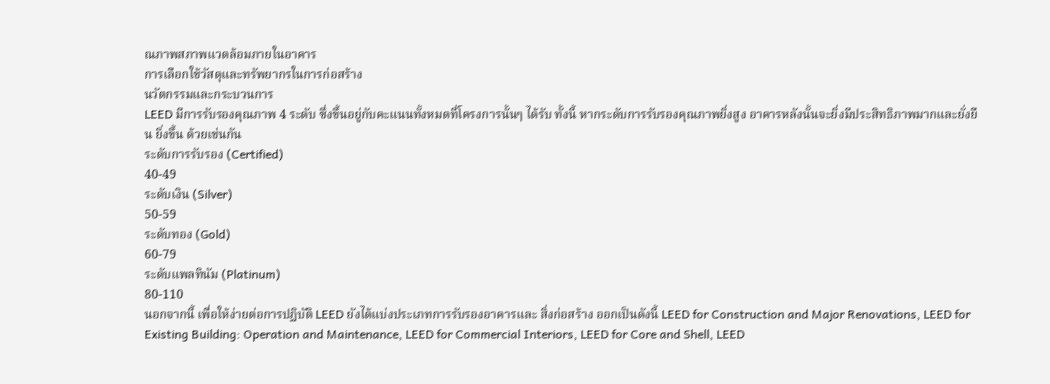ณภาพสภาพแวดล้อมภายในอาคาร
การเลือกใช้วัสดุและทรัพยากรในการก่อสร้าง
นวัตกรรมและกระบวนการ
LEED มีการรับรองคุณภาพ 4 ระดับ ซึ่งขึ้นอยู่กับคะแนนทั้งหมดที่โครงการนั้นๆ ได้รับ ทั้งนี้ หากระดับการรับรองคุณภาพยิ่งสูง อาคารหลังนั้นจะยิ่งมีประสิทธิภาพมากและยั่งยืน ยิ่งขึ้น ด้วยเช่นกัน
ระดับการรับรอง (Certified)
40-49
ระดับเงิน (Silver)
50-59
ระดับทอง (Gold)
60-79
ระดับแพลทินัม (Platinum)
80-110
นอกจากนี้ เพื่อให้ง่ายต่อการปฏิบัติ LEED ยังได้แบ่งประเภทการรับรองอาคารและ สิ่งก่อสร้าง ออกเป็นดังนี้ LEED for Construction and Major Renovations, LEED for Existing Building: Operation and Maintenance, LEED for Commercial Interiors, LEED for Core and Shell, LEED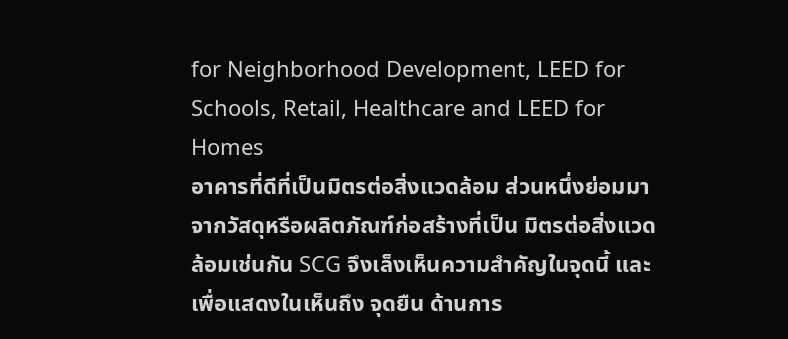for Neighborhood Development, LEED for Schools, Retail, Healthcare and LEED for Homes
อาคารที่ดีที่เป็นมิตรต่อสิ่งแวดล้อม ส่วนหนึ่งย่อมมาจากวัสดุหรือผลิตภัณฑ์ก่อสร้างที่เป็น มิตรต่อสิ่งแวดล้อมเช่นกัน SCG จึงเล็งเห็นความสำคัญในจุดนี้ และเพื่อแสดงในเห็นถึง จุดยืน ด้านการ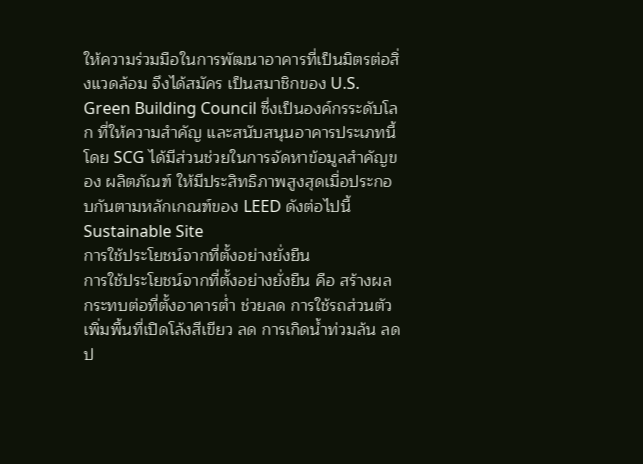ให้ความร่วมมือในการพัฒนาอาคารที่เป็นมิตรต่อสิ่งแวดล้อม จึงได้สมัคร เป็นสมาชิกของ U.S. Green Building Council ซึ่งเป็นองค์กรระดับโลก ที่ให้ความสำคัญ และสนับสนุนอาคารประเภทนี้ โดย SCG ได้มีส่วนช่วยในการจัดหาข้อมูลสำคัญของ ผลิตภัณฑ์ ให้มีประสิทธิภาพสูงสุดเมื่อประกอบกันตามหลักเกณฑ์ของ LEED ดังต่อไปนี้
Sustainable Site
การใช้ประโยชน์จากที่ตั้งอย่างยั่งยืน
การใช้ประโยชน์จากที่ตั้งอย่างยั่งยืน คือ สร้างผลกระทบต่อที่ตั้งอาคารต่ำ ช่วยลด การใช้รถส่วนตัว เพิ่มพื้นที่เปิดโล้งสีเขียว ลด การเกิดน้ำท่วมล้น ลดป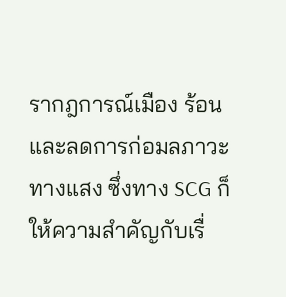รากฎการณ์เมือง ร้อน และลดการก่อมลภาวะทางแสง ซึ่งทาง SCG ก็ให้ความสำคัญกับเรื่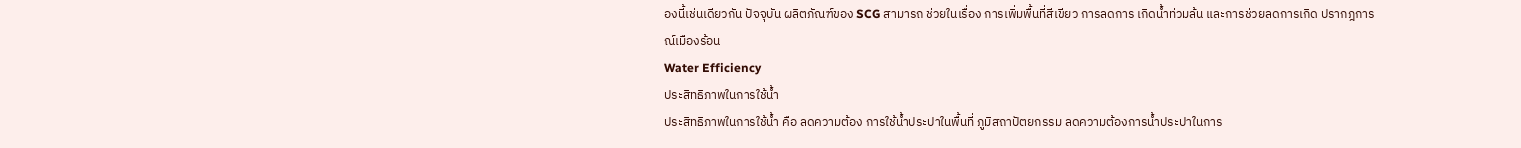องนี้เช่นเดียวกัน ปัจจุบัน ผลิตภัณฑ์ของ SCG สามารถ ช่วยในเรื่อง การเพิ่มพื้นที่สีเขียว การลดการ เกิดน้ำท่วมล้น และการช่วยลดการเกิด ปรากฎการณ์เมืองร้อน
Water Efficiency
ประสิทธิภาพในการใช้น้ำ
ประสิทธิภาพในการใช้น้ำ คือ ลดความต้อง การใช้น้ำประปาในพื้นที่ ภูมิสถาปัตยกรรม ลดความต้องการน้ำประปาในการ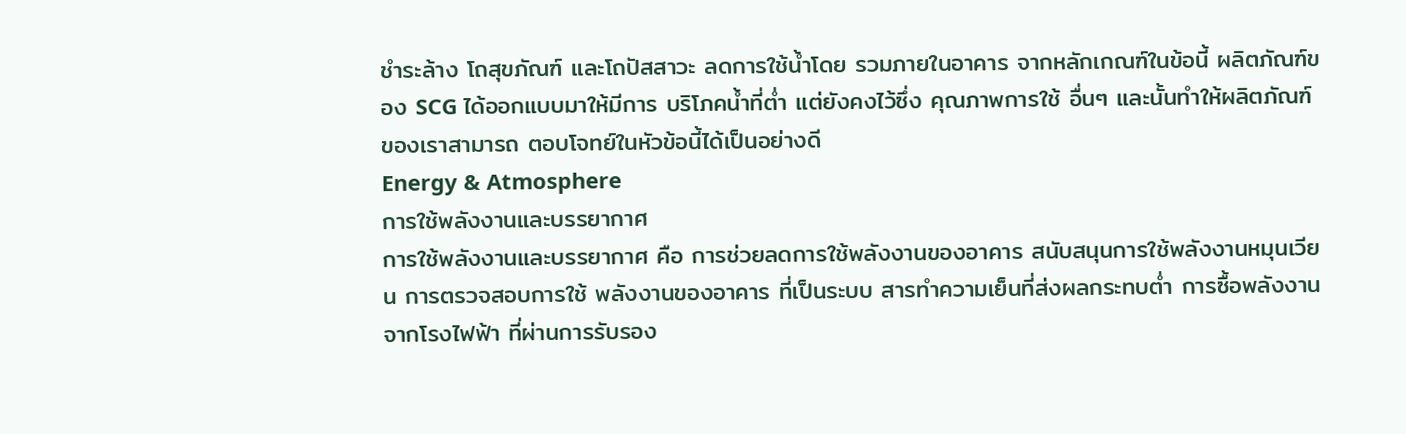ชำระล้าง โถสุขภัณฑ์ และโถปัสสาวะ ลดการใช้น้ำโดย รวมภายในอาคาร จากหลักเกณฑ์ในข้อนี้ ผลิตภัณฑ์ของ SCG ได้ออกแบบมาให้มีการ บริโภคน้ำที่ต่ำ แต่ยังคงไว้ซึ่ง คุณภาพการใช้ อื่นๆ และนั้นทำให้ผลิตภัณฑ์ของเราสามารถ ตอบโจทย์ในหัวข้อนี้ได้เป็นอย่างดี
Energy & Atmosphere
การใช้พลังงานและบรรยากาศ
การใช้พลังงานและบรรยากาศ คือ การช่วยลดการใช้พลังงานของอาคาร สนับสนุนการใช้พลังงานหมุนเวียน การตรวจสอบการใช้ พลังงานของอาคาร ที่เป็นระบบ สารทำความเย็นที่ส่งผลกระทบต่ำ การซื้อพลังงานจากโรงไฟฟ้า ที่ผ่านการรับรอง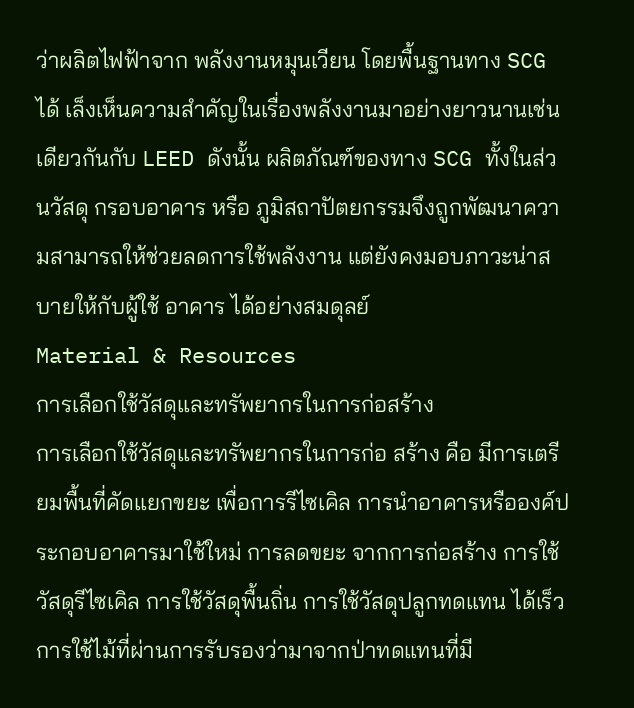ว่าผลิตไฟฟ้าจาก พลังงานหมุนเวียน โดยพื้นฐานทาง SCG ได้ เล็งเห็นความสำคัญในเรื่องพลังงานมาอย่างยาวนานเช่นเดียวกันกับ LEED ดังนั้น ผลิตภัณฑ์ของทาง SCG ทั้งในส่วนวัสดุ กรอบอาคาร หรือ ภูมิสถาปัตยกรรมจึงถูกพัฒนาความสามารถให้ช่วยลดการใช้พลังงาน แต่ยังคงมอบภาวะน่าสบายให้กับผู้ใช้ อาคาร ได้อย่างสมดุลย์
Material & Resources
การเลือกใช้วัสดุและทรัพยากรในการก่อสร้าง
การเลือกใช้วัสดุและทรัพยากรในการก่อ สร้าง คือ มีการเตรียมพื้นที่คัดแยกขยะ เพื่อการรีไซเคิล การนำอาคารหรือองค์ประกอบอาคารมาใช้ใหม่ การลดขยะ จากการก่อสร้าง การใช้วัสดุรีไซเคิล การใช้วัสดุพื้นถิ่น การใช้วัสดุปลูกทดแทน ได้เร็ว การใช้ไม้ที่ผ่านการรับรองว่ามาจากป่าทดแทนที่มี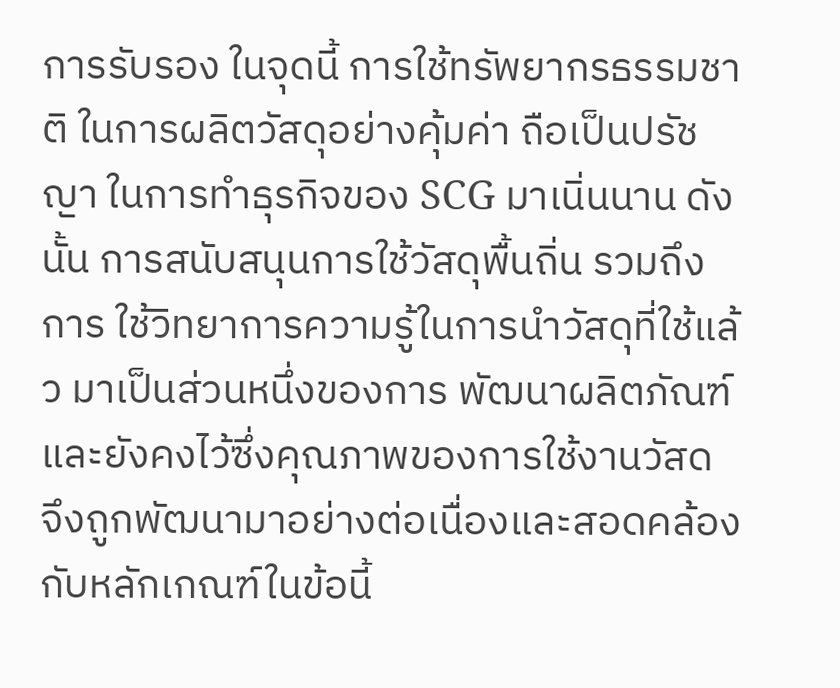การรับรอง ในจุดนี้ การใช้ทรัพยากรธรรมชาติ ในการผลิตวัสดุอย่างคุ้มค่า ถือเป็นปรัชญา ในการทำธุรกิจของ SCG มาเนิ่นนาน ดังนั้น การสนับสนุนการใช้วัสดุพื้นถิ่น รวมถึงการ ใช้วิทยาการความรู้ในการนำวัสดุที่ใช้แล้ว มาเป็นส่วนหนึ่งของการ พัฒนาผลิตภัณฑ์ และยังคงไว้ซึ่งคุณภาพของการใช้งานวัสด จึงถูกพัฒนามาอย่างต่อเนื่องและสอดคล้องกับหลักเกณฑ์ในข้อนี้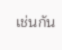เช่นกัน